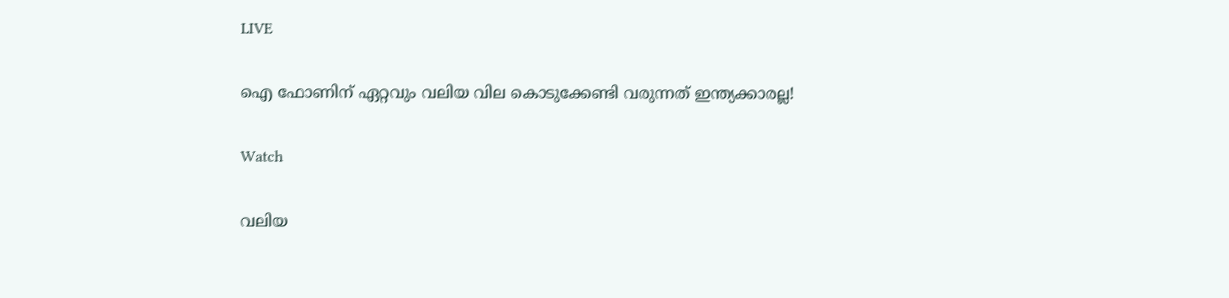LIVE

ഐ ഫോണിന് ഏറ്റവും വലിയ വില കൊടുക്കേണ്ടി വരുന്നത് ഇന്ത്യക്കാരല്ല!

Watch

വലിയ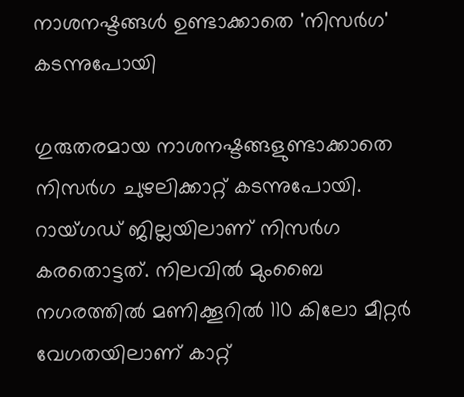നാശനഷ്ടങ്ങള്‍ ഉണ്ടാക്കാതെ 'നിസര്‍ഗ' കടന്നുപോയി

ഗുരുതരമായ നാശനഷ്ടങ്ങളുണ്ടാക്കാതെ നിസർഗ ചുഴലിക്കാറ്റ് കടന്നുപോയി. റായ്ഗഡ് ജില്ലയിലാണ് നിസര്‍ഗ കരതൊട്ടത്. നിലവില്‍ മുംബൈ നഗരത്തില്‍ മണിക്കൂറില്‍ 110 കിലോ മീറ്റര്‍ വേഗതയിലാണ് കാറ്റ്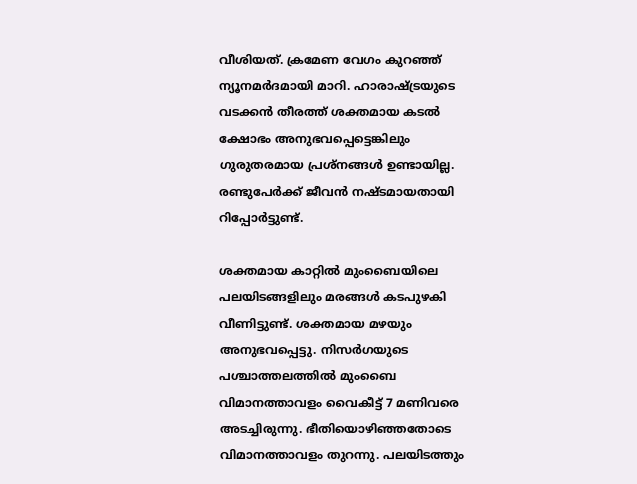വീശിയത്. ക്രമേണ വേഗം കുറഞ്ഞ് ന്യൂനമർദമായി മാറി. ഹാരാഷ്ട്രയുടെ വടക്കന്‍ തീരത്ത് ശക്തമായ കടല്‍ ക്ഷോഭം അനുഭവപ്പെട്ടെങ്കിലും ഗുരുതരമായ പ്രശ്നങ്ങള്‍ ഉണ്ടായില്ല. രണ്ടുപേര്‍ക്ക് ജീവന്‍ നഷ്ടമായതായി റിപ്പോര്‍ട്ടുണ്ട്.

ശക്തമായ കാറ്റില്‍ മുംബൈയിലെ പലയിടങ്ങളിലും മരങ്ങള്‍ കടപുഴകി വീണിട്ടുണ്ട്. ശക്തമായ മഴയും അനുഭവപ്പെട്ടു. നിസര്‍ഗയുടെ പശ്ചാത്തലത്തില്‍ മുംബൈ വിമാനത്താവളം വൈകീട്ട് 7 മണിവരെ അടച്ചിരുന്നു. ഭീതിയൊഴിഞ്ഞതോടെ വിമാനത്താവളം തുറന്നു. പലയിടത്തും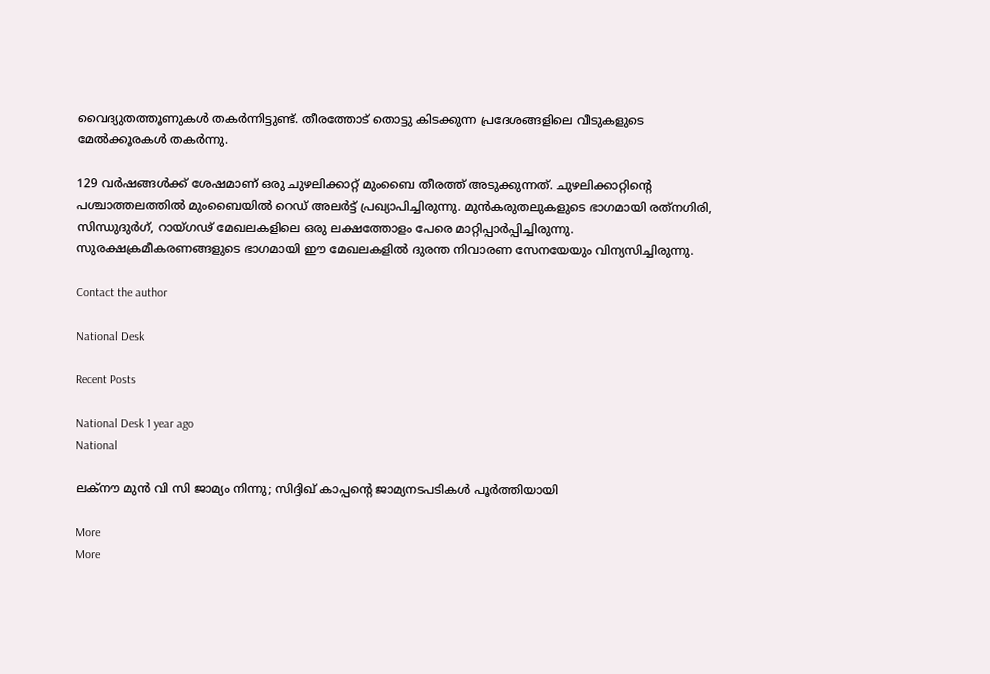വൈദ്യുതത്തൂണുകൾ തകർന്നിട്ടുണ്ട്. തീരത്തോട് തൊട്ടു കിടക്കുന്ന പ്രദേശങ്ങളിലെ വീടുകളുടെ മേൽക്കൂരകൾ തകർന്നു.

129 വര്‍ഷങ്ങള്‍ക്ക് ശേഷമാണ് ഒരു ചുഴലിക്കാറ്റ് മുംബൈ തീരത്ത് അടുക്കുന്നത്. ചുഴലിക്കാറ്റിന്റെ പശ്ചാത്തലത്തില്‍ മുംബൈയില്‍ റെഡ് അലര്‍ട്ട് പ്രഖ്യാപിച്ചിരുന്നു. മുൻകരുതലുകളുടെ ഭാഗമായി രത്‌നഗിരി, സിന്ധുദുർഗ്, റായ്ഗഢ് മേഖലകളിലെ ഒരു ലക്ഷത്തോളം പേരെ മാറ്റിപ്പാർപ്പിച്ചിരുന്നു. സുരക്ഷക്രമീകരണങ്ങളുടെ ഭാഗമായി ഈ മേഖലകളില്‍ ദുരന്ത നിവാരണ സേനയേയും വിന്യസിച്ചിരുന്നു.

Contact the author

National Desk

Recent Posts

National Desk 1 year ago
National

ലക്‌നൗ മുന്‍ വി സി ജാമ്യം നിന്നു; സിദ്ദിഖ് കാപ്പന്റെ ജാമ്യനടപടികള്‍ പൂര്‍ത്തിയായി

More
More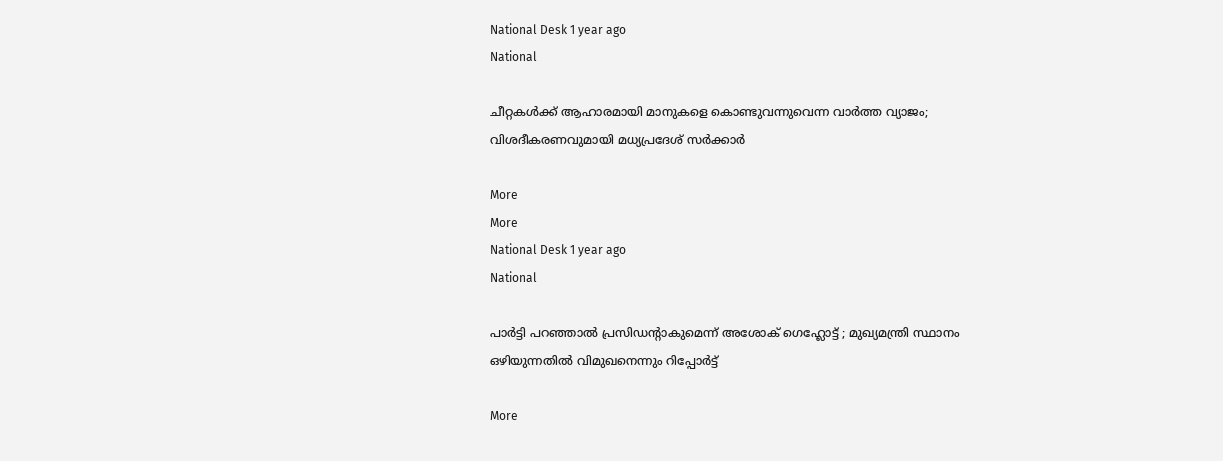National Desk 1 year ago
National

ചീറ്റകള്‍ക്ക് ആഹാരമായി മാനുകളെ കൊണ്ടുവന്നുവെന്ന വാര്‍ത്ത വ്യാജം; വിശദീകരണവുമായി മധ്യപ്രദേശ് സര്‍ക്കാര്‍

More
More
National Desk 1 year ago
National

പാര്‍ട്ടി പറഞ്ഞാല്‍ പ്രസിഡന്റാകുമെന്ന് അശോക്‌ ഗെഹ്ലോട്ട് ; മുഖ്യമന്ത്രി സ്ഥാനം ഒഴിയുന്നതില്‍ വിമുഖനെന്നും റിപ്പോര്‍ട്ട്‌

More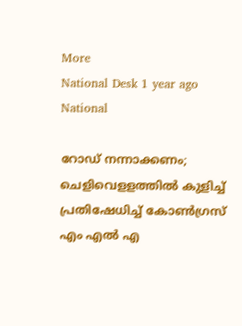More
National Desk 1 year ago
National

റോഡ് നന്നാക്കണം; ചെളിവെളളത്തില്‍ കുളിച്ച് പ്രതിഷേധിച്ച് കോണ്‍ഗ്രസ് എം എല്‍ എ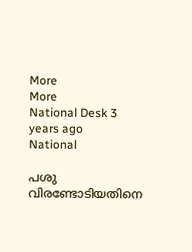More
More
National Desk 3 years ago
National

പശു വിരണ്ടോടിയതിനെ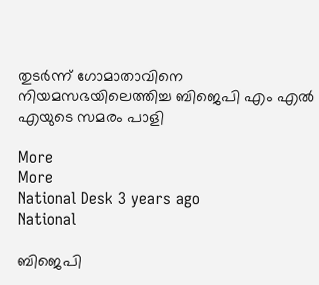തുടര്‍ന്ന് ഗോമാതാവിനെ നിയമസഭയിലെത്തിച്ച ബിജെപി എം എല്‍ എയുടെ സമരം പാളി

More
More
National Desk 3 years ago
National

ബിജെപി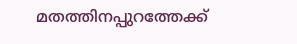മതത്തിനപ്പുറത്തേക്ക്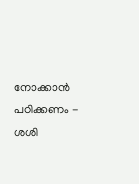നോക്കാന്‍ പഠിക്കണം - ശശി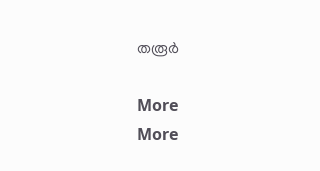തരൂര്‍

More
More